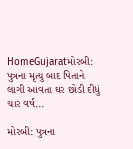HomeGujaratમોરબી: પુત્રના મૃત્યુ બાદ પિતાને લાગી આવતા ઘર છોડી દીધું ચાર વર્ષ...

મોરબી: પુત્રના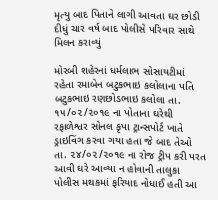મૃત્યુ બાદ પિતાને લાગી આવતા ઘર છોડી દીધું ચાર વર્ષ બાદ પોલીસે પરિવાર સાથે મિલન કરાવ્યું

મોરબી શહેરનાં ધર્મલાભ સોસાયટીમાં રહેતા રમાબેન બટુકભાઇ કલોલાના પતિ બટુકભાઇ રણછોડભાઇ કલોલા તા. ૧૫/૦૨/૨૦૧૯ ના પોતાના ઘરેથી રફાળેશ્વર સોનલ કૃપા ટ્રાન્સપોર્ટ ખાતે ડ્રાઇવિંગ કરવા ગયા હતા જે બાદ તેઓ તા. ૨૪/૦૨/૨૦૧૯ ના રોજ ટ્રીપ કરી પરત આવી ઘરે આવ્યા ન હોવાની તાલુકા પોલીસ મથકમાં ફરિયાદ નોધાઈ હતી આ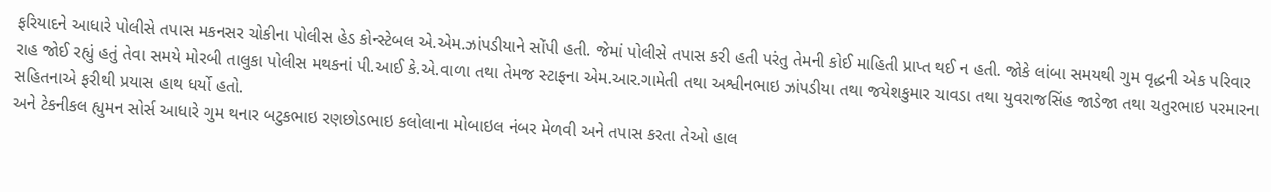ફરિયાદને આધારે પોલીસે તપાસ મકનસર ચોકીના પોલીસ હેડ કોન્સ્ટેબલ એ.એમ.ઝાંપડીયાને સોંપી હતી. જેમાં પોલીસે તપાસ કરી હતી પરંતુ તેમની કોઈ માહિતી પ્રાપ્ત થઈ ન હતી. જોકે લાંબા સમયથી ગુમ વૃદ્ધની એક પરિવાર રાહ જોઈ રહ્યું હતું તેવા સમયે મોરબી તાલુકા પોલીસ મથકનાં પી.આઈ કે.એ.વાળા તથા તેમજ સ્ટાફના એમ.આર.ગામેતી તથા અશ્વીનભાઇ ઝાંપડીયા તથા જયેશકુમાર ચાવડા તથા યુવરાજસિંહ જાડેજા તથા ચતુરભાઇ પરમારના સહિતનાએ ફરીથી પ્રયાસ હાથ ધર્યો હતો.
અને ટેકનીકલ હ્યુમન સોર્સ આધારે ગુમ થનાર બટુકભાઇ રણછોડભાઇ કલોલાના મોબાઇલ નંબર મેળવી અને તપાસ કરતા તેઓ હાલ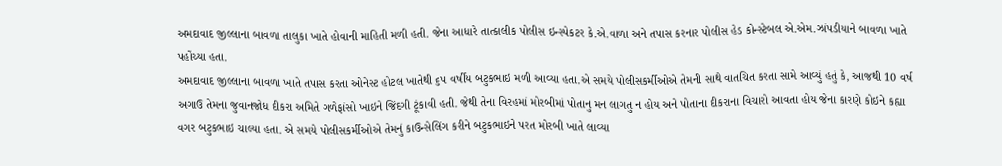અમદાવાદ જીલ્લાના બાવળા તાલુકા ખાતે હોવાની માહિતી મળી હતી. જેના આધારે તાત્કાલીક પોલીસ ઇન્સ્પેકટર કે.એ.વાળા અને તપાસ કરનાર પોલીસ હેડ કોન્સ્ટેબલ એ.એમ.ઝાંપડીયાને બાવળા ખાતે પહોંચ્યા હતા.
અમદાવાદ જીલ્લાના બાવળા ખાતે તપાસ કરતા ઓનેસ્ટ હોટલ ખાતેથી ૬૫ વર્ષીય બટુકભાઇ મળી આવ્યા હતા.એ સમયે પોલીસકર્મીઓએ તેમની સાથે વાતચિત કરતા સામે આવ્યું હતું કે, આજથી 10 વર્ષ અગાઉ તેમના જુવાનજોધ દીકરા અમિતે ગળેફાંસો ખાઇને જિંદગી ટૂંકાવી હતી. જેથી તેના વિરહમાં મોરબીમાં પોતાનુ મન લાગતુ ન હોય અને પોતાના દીકરાના વિચારો આવતા હોય જેના કારણે કોઇને કહ્યા વગર બટુકભાઇ ચાલ્યા હતા. એ સમયે પોલીસકર્મીઓએ તેમનું કાઉન્સેલિંગ કરીને બટુકભાઇને પરત મોરબી ખાતે લાવ્યા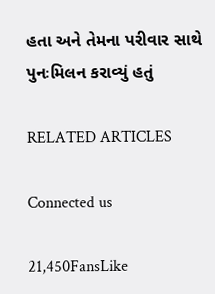હતા અને તેમના પરીવાર સાથે પુનઃમિલન કરાવ્યું હતું

RELATED ARTICLES

Connected us

21,450FansLike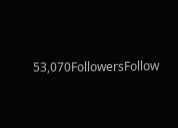53,070FollowersFollow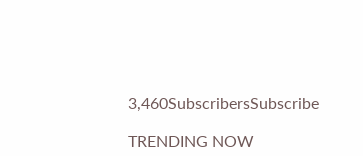3,460SubscribersSubscribe

TRENDING NOW